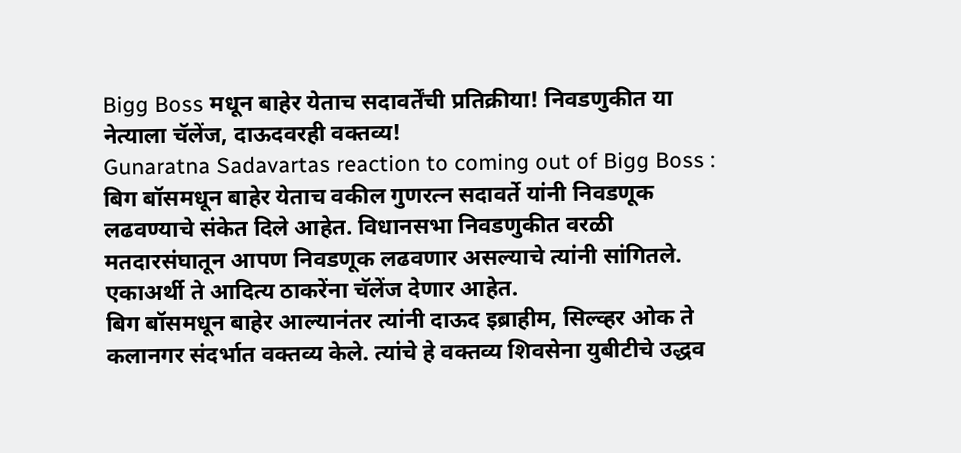Bigg Boss मधून बाहेर येताच सदावर्तेंची प्रतिक्रीया! निवडणुकीत या नेत्याला चॅलेंज, दाऊदवरही वक्तव्य!
Gunaratna Sadavartas reaction to coming out of Bigg Boss : बिग बॉसमधून बाहेर येताच वकील गुणरत्न सदावर्ते यांनी निवडणूक लढवण्याचे संकेत दिले आहेत. विधानसभा निवडणुकीत वरळी मतदारसंघातून आपण निवडणूक लढवणार असल्याचे त्यांनी सांगितले. एकाअर्थी ते आदित्य ठाकरेंना चॅलेंज देणार आहेत.
बिग बॉसमधून बाहेर आल्यानंतर त्यांनी दाऊद इब्राहीम, सिल्व्हर ओक ते कलानगर संदर्भात वक्तव्य केले. त्यांचे हे वक्तव्य शिवसेना युबीटीचे उद्धव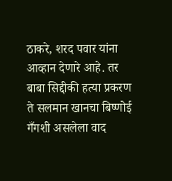ठाकरे, शरद पवार यांना आव्हान देणारे आहे. तर बाबा सिद्दीकी हत्या प्रकरण ते सलमान खानचा बिष्णोई गँगशी असलेला वाद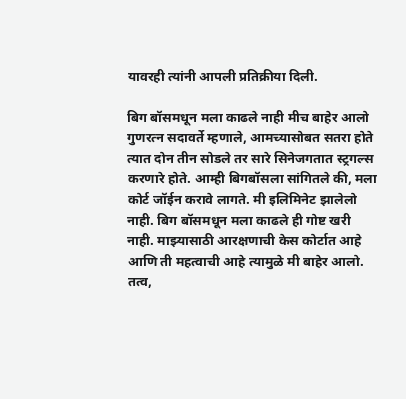यावरही त्यांनी आपली प्रतिक्रीया दिली.

बिग बॉसमधून मला काढले नाही मीच बाहेर आलो
गुणरत्न सदावर्ते म्हणाले, आमच्यासोबत सतरा होते त्यात दोन तीन सोडले तर सारे सिनेजगतात स्ट्रगल्स करणारे होते. आम्ही बिगबॉसला सांगितले की, मला कोर्ट जॉईन करावे लागते. मी इलिमिनेट झालेलो नाही. बिग बॉसमधून मला काढले ही गोष्ट खरी नाही. माझ्यासाठी आरक्षणाची केस कोर्टात आहे आणि ती महत्वाची आहे त्यामुळे मी बाहेर आलो.
तत्व,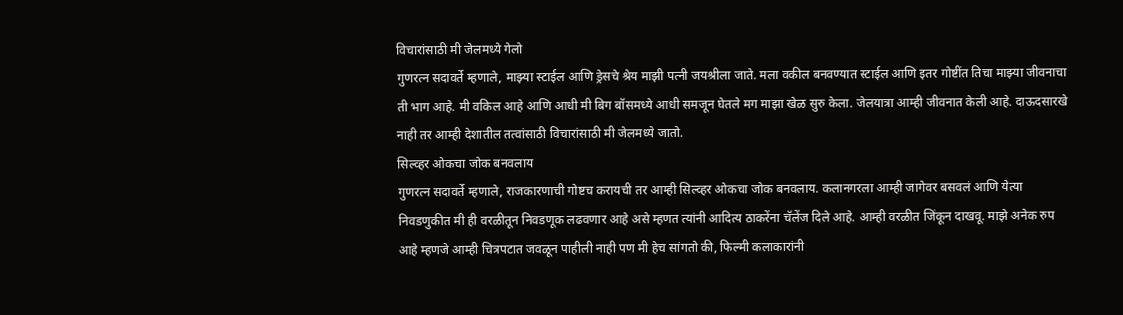विचारांसाठी मी जेलमध्ये गेलो
गुणरत्न सदावर्ते म्हणाले, माझ्या स्टाईल आणि ड्रेसचे श्रेय माझी पत्नी जयश्रीला जाते. मला वकील बनवण्यात स्टाईल आणि इतर गोष्टींत तिचा माझ्या जीवनाचा ती भाग आहे. मी वकिल आहे आणि आधी मी बिग बॉसमध्ये आधी समजून घेतले मग माझा खेळ सुरु केला. जेलयात्रा आम्ही जीवनात केली आहे. दाऊदसारखे नाही तर आम्ही देशातील तत्वांसाठी विचारांसाठी मी जेलमध्ये जातो.
सिल्व्हर ओकचा जोक बनवलाय
गुणरत्न सदावर्ते म्हणाले, राजकारणाची गोष्टच करायची तर आम्ही सिल्व्हर ओकचा जोक बनवलाय. कलानगरला आम्ही जागेवर बसवलं आणि येत्या निवडणुकीत मी ही वरळीतून निवडणूक लढवणार आहे असे म्हणत त्यांनी आदित्य ठाकरेंना चॅलेंज दिले आहे. आम्ही वरळीत जिंकून दाखवू. माझे अनेक रुप आहे म्हणजे आम्ही चित्रपटात जवळून पाहीली नाही पण मी हेच सांगतो की, फिल्मी कलाकारांनी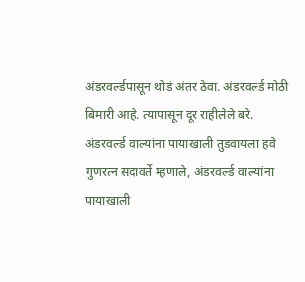अंडरवर्ल्डपासून थोडं अंतर ठेवा. अंडरवर्ल्ड मोठी बिमारी आहे. त्यापासून दूर राहीलेले बरे.
अंडरवर्ल्ड वाल्यांना पायाखाली तुडवायला हवे
गुणरत्न सदावर्ते म्हणाले, अंडरवर्ल्ड वाल्यांना पायाखाली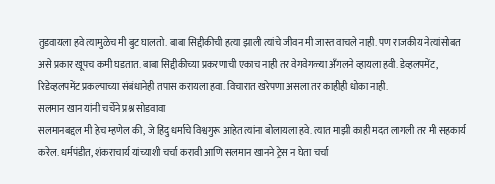तुडवायला हवे त्यामुळेच मी बुट घालतो. बाबा सिद्दीकीची हत्या झाली त्यांचे जीवन मी जास्त वाचले नाही. पण राजकीय नेत्यांसोबत असे प्रकार खूपच कमी घडतात. बाबा सिद्दीकीच्या प्रकरणाची एकाच नाही तर वेगवेगळ्या अँगलने व्हायला हवी. डेव्हलपमेंट, रिडेव्हलपमेंट प्रकल्पाच्या संबंधानेही तपास करायला हवा. विचारात खरेपणा असला तर काहीही धोका नाही.
सलमान खान यांनी चर्चेने प्रश्न सोडवावा
सलमानबद्दल मी हेच म्हणेल की, जे हिंदु धर्माचे विश्वगुरू आहेत त्यांना बोलायला हवे. त्यात माझी काही मदत लागली तर मी सहकार्य करेल. धर्मपंडीत, शंकराचार्य यांच्याशी चर्चा करावी आणि सलमान खानने ट्रेस न घेता चर्चा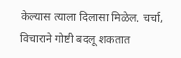केल्यास त्याला दिलासा मिळेल. चर्चा, विचाराने गोष्टी बदलू शकतात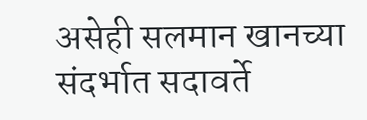असेही सलमान खानच्या संदर्भात सदावर्ते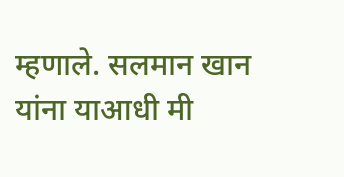म्हणाले. सलमान खान यांना याआधी मी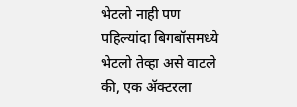भेटलो नाही पण पहिल्यांदा बिगबॉसमध्ये भेटलो तेव्हा असे वाटले की, एक ॲक्टरला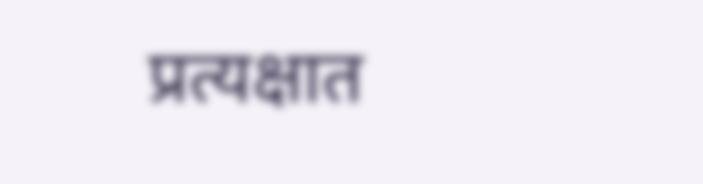प्रत्यक्षात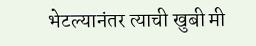भेटल्यानंतर त्याची खुबी मी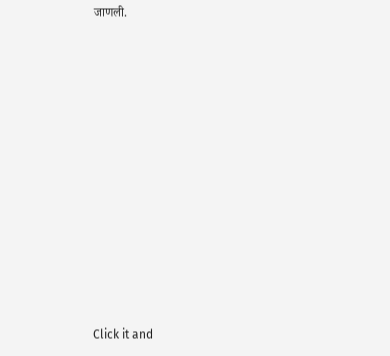जाणली.












Click it and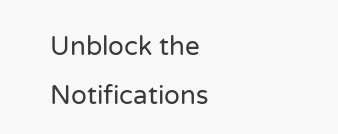Unblock the Notifications